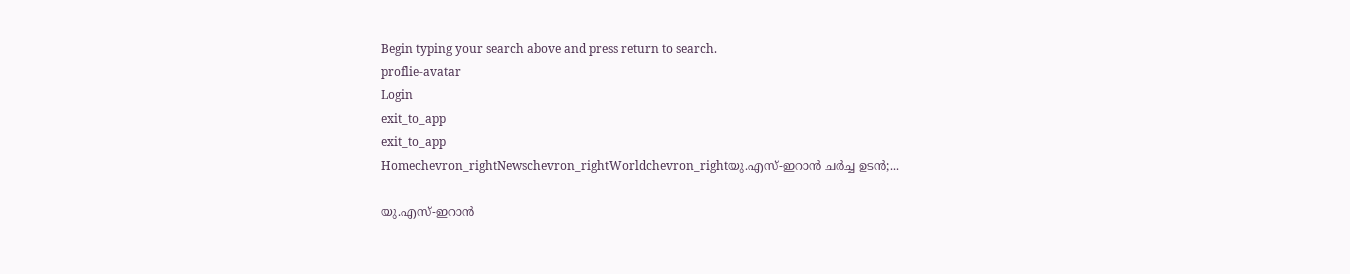Begin typing your search above and press return to search.
proflie-avatar
Login
exit_to_app
exit_to_app
Homechevron_rightNewschevron_rightWorldchevron_rightയു.എസ്-ഇറാൻ ചർച്ച ഉടൻ;...

യു.എസ്-ഇറാൻ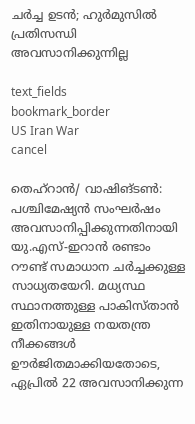ചർച്ച ഉടൻ; ഹുർമുസിൽ പ്രതിസന്ധി അവസാനിക്കുന്നില്ല

text_fields
bookmark_border
US Iran War
cancel

തെഹ്റാൻ/ വാഷിങ്ടൺ: പശ്ചിമേഷ്യൻ സംഘർഷം അവസാനിപ്പിക്കുന്നതിനായി യു.എസ്-ഇറാൻ രണ്ടാം റൗണ്ട് സമാധാന ചർച്ചക്കുള്ള സാധ്യതയേറി. മധ്യസ്ഥ സ്ഥാനത്തുള്ള പാകിസ്താൻ ഇതിനായുള്ള നയതന്ത്ര നീക്കങ്ങൾ ഊർജിതമാക്കിയതോടെ, ഏപ്രിൽ 22 അവസാനിക്കുന്ന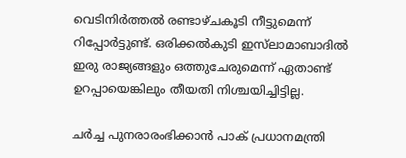വെടിനിർത്തൽ രണ്ടാഴ്ചകൂടി നീട്ടുമെന്ന് റിപ്പോർട്ടുണ്ട്. ഒരിക്കൽകുടി ഇസ്‍ലാമാബാദിൽ ഇരു രാജ്യങ്ങളും ഒത്തുചേരുമെന്ന് ഏതാണ്ട് ഉറപ്പായെങ്കിലും തീയതി നിശ്ചയിച്ചിട്ടില്ല.

ചർച്ച പുനരാരംഭിക്കാൻ പാക് പ്രധാനമന്ത്രി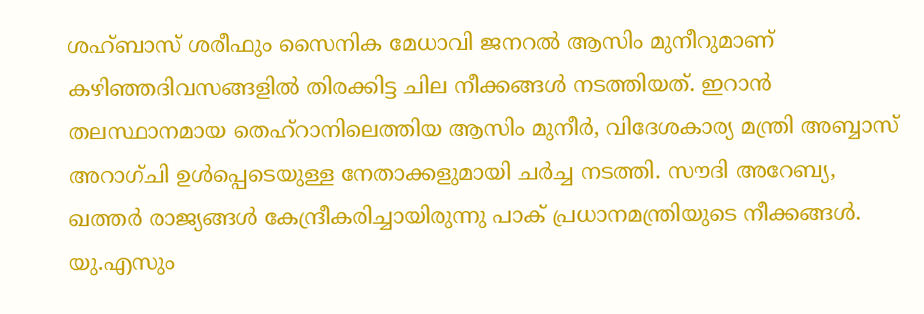ശഹ്ബാസ് ശരീഫും സൈനിക മേധാവി ജനറൽ ആസിം മുനീറുമാണ് കഴിഞ്ഞദിവസങ്ങളിൽ തിരക്കിട്ട ചില നീക്കങ്ങൾ നടത്തിയത്. ഇറാൻ തലസ്ഥാനമായ തെഹ്റാനിലെത്തിയ ആസിം മുനീർ, വിദേശകാര്യ മന്ത്രി അബ്ബാസ് അറാഗ്ചി ഉൾപ്പെടെയുള്ള നേതാക്കളുമായി ചർച്ച നടത്തി. സൗദി അറേബ്യ, ഖത്തർ രാജ്യങ്ങൾ കേന്ദ്രീകരിച്ചായിരുന്നു പാക് പ്രധാനമന്ത്രിയുടെ നീക്കങ്ങൾ. യു.എസും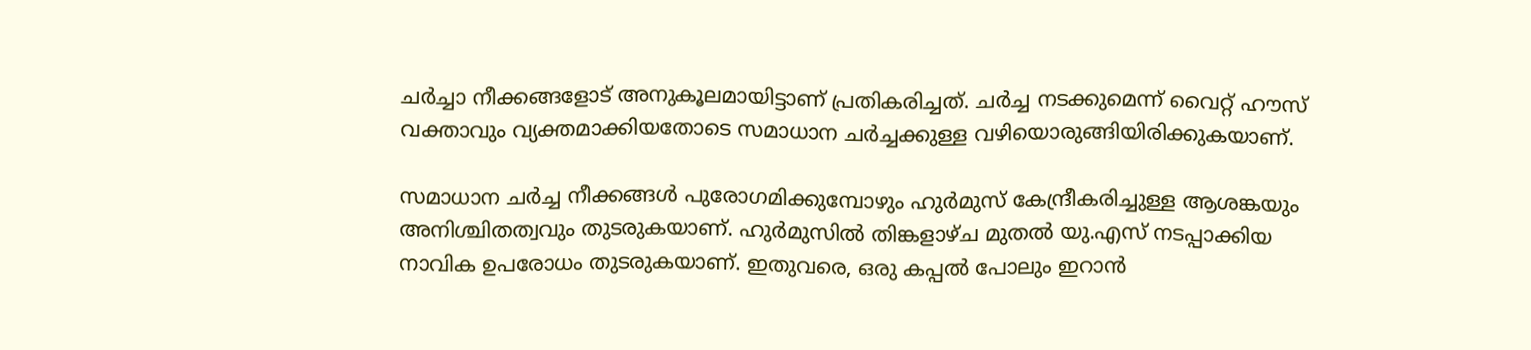ചർച്ചാ നീക്കങ്ങളോട് അനുകൂലമായിട്ടാണ് പ്രതികരിച്ചത്. ചർച്ച നടക്കുമെന്ന് വൈറ്റ് ഹൗസ് വക്താവും വ്യക്തമാക്കിയതോടെ സമാധാന ചർച്ചക്കുള്ള വഴിയൊരുങ്ങിയിരിക്കുകയാണ്.

സമാധാന ചർച്ച നീക്കങ്ങൾ പുരോഗമിക്കുമ്പോഴും ഹുർമുസ് കേന്ദ്രീകരിച്ചുള്ള ആശങ്കയും അനിശ്ചിതത്വവും തുടരുകയാണ്. ഹുർമുസിൽ തിങ്കളാഴ്ച മുതൽ യു.എസ് നടപ്പാക്കിയ നാവിക ഉപരോധം തുടരുകയാണ്. ഇതുവരെ, ഒരു കപ്പൽ പോലും ഇറാൻ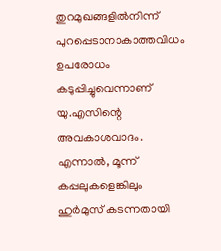തുറമുഖങ്ങളിൽനിന്ന് പുറപ്പെടാനാകാത്തവിധം ഉപരോധം കടുപ്പിച്ചുവെന്നാണ് യു.എസിന്റെ അവകാശവാദം. എന്നാൽ, മൂന്ന് കപ്പലുകളെങ്കിലും ഹുർമുസ് കടന്നതായി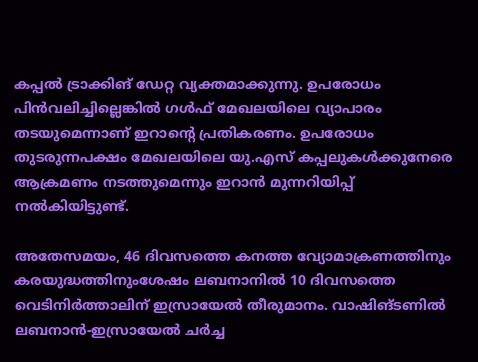കപ്പൽ ട്രാക്കിങ് ഡേറ്റ വ്യക്തമാക്കുന്നു. ഉപരോധം പിൻവലിച്ചില്ലെങ്കിൽ ഗൾഫ് മേഖലയിലെ വ്യാപാരം തടയുമെന്നാണ് ഇറാന്റെ പ്രതികരണം. ഉപരോധം തുടരുന്നപക്ഷം മേഖലയിലെ യു.എസ് കപ്പലുകൾക്കുനേരെ ആക്രമണം നടത്തുമെന്നും ഇറാൻ മുന്നറിയിപ്പ് നൽകിയിട്ടുണ്ട്.

അതേസമയം, 46 ദിവസത്തെ കനത്ത വ്യോമാക്രണത്തിനും കരയുദ്ധത്തിനുംശേഷം ലബനാനിൽ 10 ദിവസത്തെ വെടിനിർത്താലിന് ഇസ്രായേൽ തീരുമാനം. വാഷിങ്ടണിൽ ലബനാൻ-ഇസ്രായേൽ ചർച്ച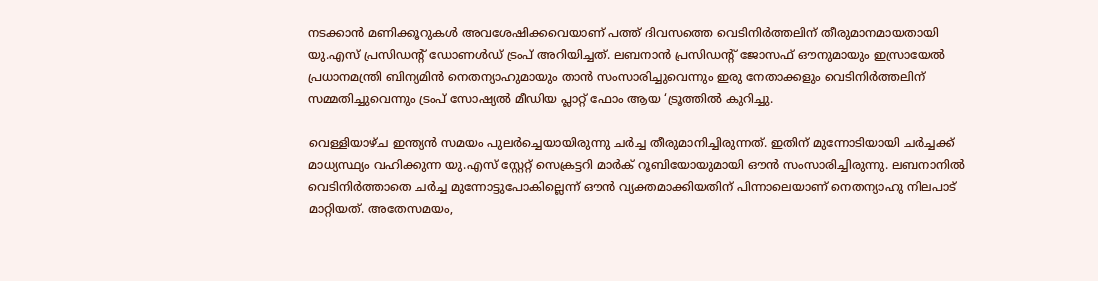നടക്കാൻ മണിക്കൂറുകൾ അവശേഷിക്കവെയാണ് പത്ത് ദിവസത്തെ വെടിനിർത്തലിന് തീരുമാനമായതായി യു.എസ് പ്രസിഡന്റ് ഡോണൾഡ് ട്രംപ് അറിയിച്ചത്. ലബനാൻ പ്രസിഡന്റ് ജോസഫ് ഔനുമായും ഇസ്രായേൽ പ്രധാനമന്ത്രി ബിന്യമിൻ നെതന്യാഹുമായും താൻ സംസാരിച്ചുവെന്നും ഇരു നേതാക്കളും വെടിനിർത്തലിന് സമ്മതിച്ചുവെന്നും ട്രംപ് സോഷ്യൽ മീഡിയ പ്ലാറ്റ് ഫോം ആയ ‘ട്രൂത്തിൽ കുറിച്ചു.

വെള്ളിയാഴ്ച ഇന്ത്യൻ സമയം പുലർച്ചെയായിരുന്നു ചർച്ച തീരുമാനിച്ചിരുന്നത്. ഇതിന് മുന്നോടിയായി ചർച്ചക്ക് മാധ്യസ്ഥ്യം വഹിക്കുന്ന യു.എസ് സ്റ്റേറ്റ് സെക്രട്ടറി മാർക് റൂബിയോയുമായി ഔൻ സംസാരിച്ചിരുന്നു. ലബനാനിൽ വെടിനിർത്താതെ ചർച്ച മുന്നോട്ടുപോകില്ലെന്ന് ഔൻ വ്യക്തമാക്കിയതിന് പിന്നാലെയാണ് നെതന്യാഹു നിലപാട് മാറ്റിയത്. അതേസമയം,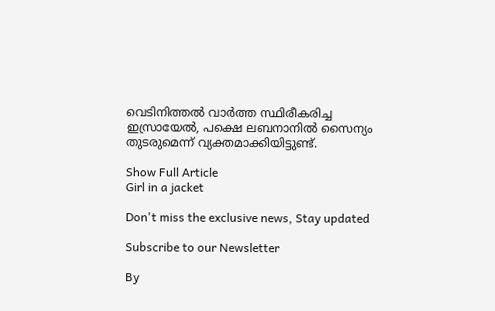വെടിനിത്തൽ വാർത്ത സ്ഥിരീകരിച്ച ഇസ്രായേൽ, പക്ഷെ ലബനാനിൽ സൈന്യം തുടരുമെന്ന് വ്യക്തമാക്കിയിട്ടുണ്ട്.

Show Full Article
Girl in a jacket

Don't miss the exclusive news, Stay updated

Subscribe to our Newsletter

By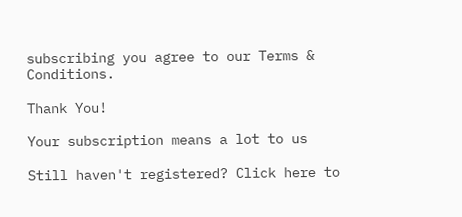subscribing you agree to our Terms & Conditions.

Thank You!

Your subscription means a lot to us

Still haven't registered? Click here to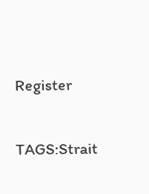Register

TAGS:Strait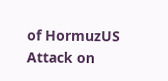of HormuzUS Attack on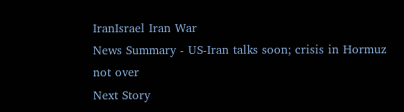IranIsrael Iran War
News Summary - US-Iran talks soon; crisis in Hormuz not over
Next Story